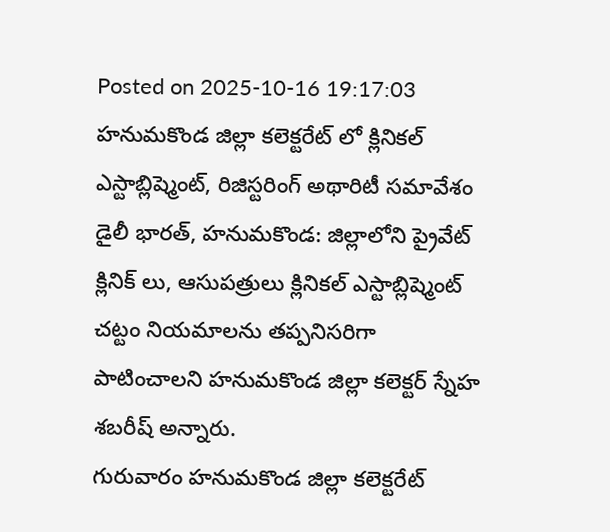Posted on 2025-10-16 19:17:03
హనుమకొండ జిల్లా కలెక్టరేట్ లో క్లినికల్ ఎస్టాబ్లిష్మెంట్, రిజిస్టరింగ్ అథారిటీ సమావేశం
డైలీ భారత్, హనుమకొండ: జిల్లాలోని ప్రైవేట్ క్లినిక్ లు, ఆసుపత్రులు క్లినికల్ ఎస్టాబ్లిష్మెంట్ చట్టం నియమాలను తప్పనిసరిగా పాటించాలని హనుమకొండ జిల్లా కలెక్టర్ స్నేహ శబరీష్ అన్నారు.
గురువారం హనుమకొండ జిల్లా కలెక్టరేట్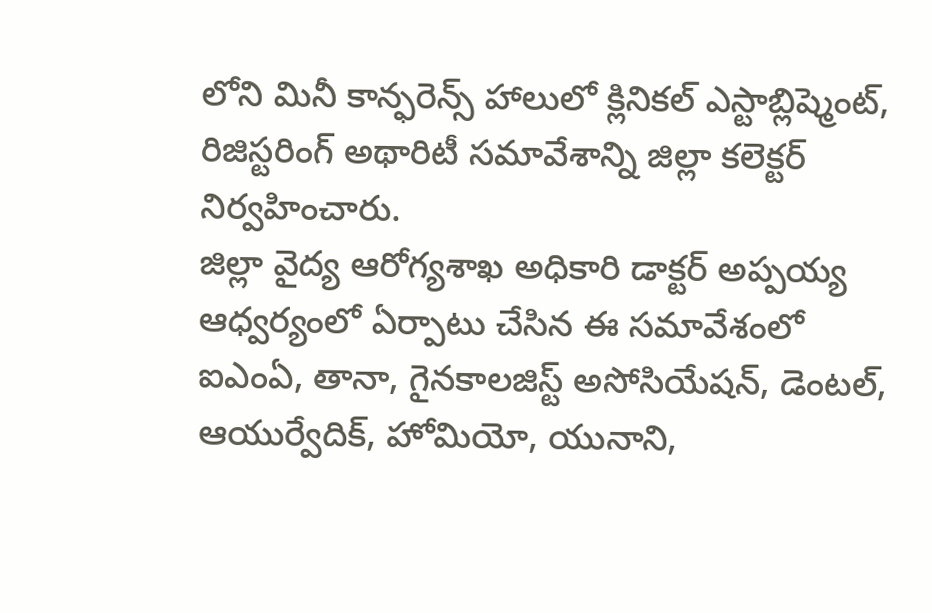లోని మినీ కాన్ఫరెన్స్ హాలులో క్లినికల్ ఎస్టాబ్లిష్మెంట్, రిజిస్టరింగ్ అథారిటీ సమావేశాన్ని జిల్లా కలెక్టర్ నిర్వహించారు.
జిల్లా వైద్య ఆరోగ్యశాఖ అధికారి డాక్టర్ అప్పయ్య ఆధ్వర్యంలో ఏర్పాటు చేసిన ఈ సమావేశంలో ఐఎంఏ, తానా, గైనకాలజిస్ట్ అసోసియేషన్, డెంటల్, ఆయుర్వేదిక్, హోమియో, యునాని,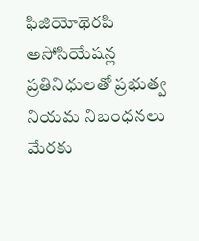ఫిజియోథెరపి అసోసియేషన్ల ప్రతినిధులతో ప్రభుత్వ నియమ నిబంధనలు మేరకు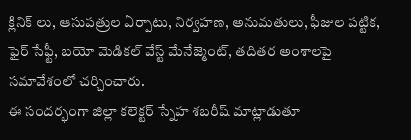క్లినిక్ లు, ఆసుపత్రుల ఏర్పాటు, నిర్వహణ, అనుమతులు, ఫీజుల పట్టిక, ఫైర్ సేఫ్టీ, బయో మెడికల్ వేస్ట్ మేనేజ్మెంట్, తదితర అంశాలపై సమావేశంలో చర్చించారు.
ఈ సందర్భంగా జిల్లా కలెక్టర్ స్నేహ శబరీష్ మాట్లాడుతూ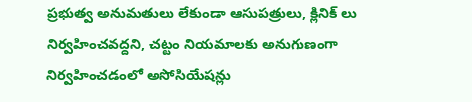ప్రభుత్వ అనుమతులు లేకుండా ఆసుపత్రులు, క్లినిక్ లు నిర్వహించవద్దని, చట్టం నియమాలకు అనుగుణంగా నిర్వహించడంలో అసోసియేషన్లు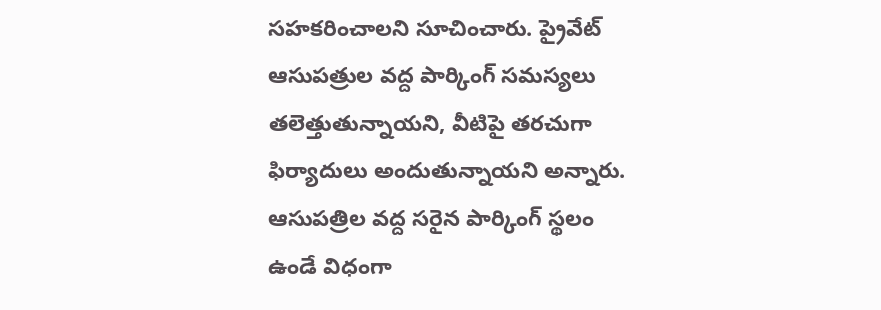సహకరించాలని సూచించారు. ప్రైవేట్ ఆసుపత్రుల వద్ద పార్కింగ్ సమస్యలు తలెత్తుతున్నాయని, వీటిపై తరచుగా ఫిర్యాదులు అందుతున్నాయని అన్నారు. ఆసుపత్రిల వద్ద సరైన పార్కింగ్ స్థలం ఉండే విధంగా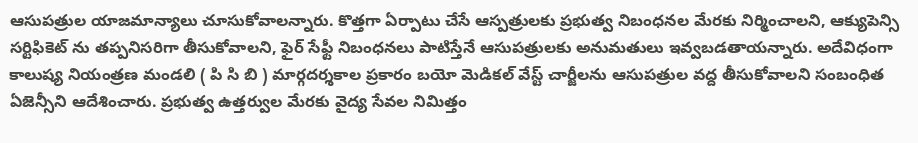ఆసుపత్రుల యాజమాన్యాలు చూసుకోవాలన్నారు. కొత్తగా ఏర్పాటు చేసే ఆస్పత్రులకు ప్రభుత్వ నిబంధనల మేరకు నిర్మించాలని, ఆక్యుపెన్సి సర్టిఫికెట్ ను తప్పనిసరిగా తీసుకోవాలని, ఫైర్ సేఫ్టీ నిబంధనలు పాటిస్తేనే ఆసుపత్రులకు అనుమతులు ఇవ్వబడతాయన్నారు. అదేవిధంగా కాలుష్య నియంత్రణ మండలి ( పి సి బి ) మార్గదర్శకాల ప్రకారం బయో మెడికల్ వేస్ట్ చార్జీలను ఆసుపత్రుల వద్ద తీసుకోవాలని సంబంధిత ఏజెన్సీని ఆదేశించారు. ప్రభుత్వ ఉత్తర్వుల మేరకు వైద్య సేవల నిమిత్తం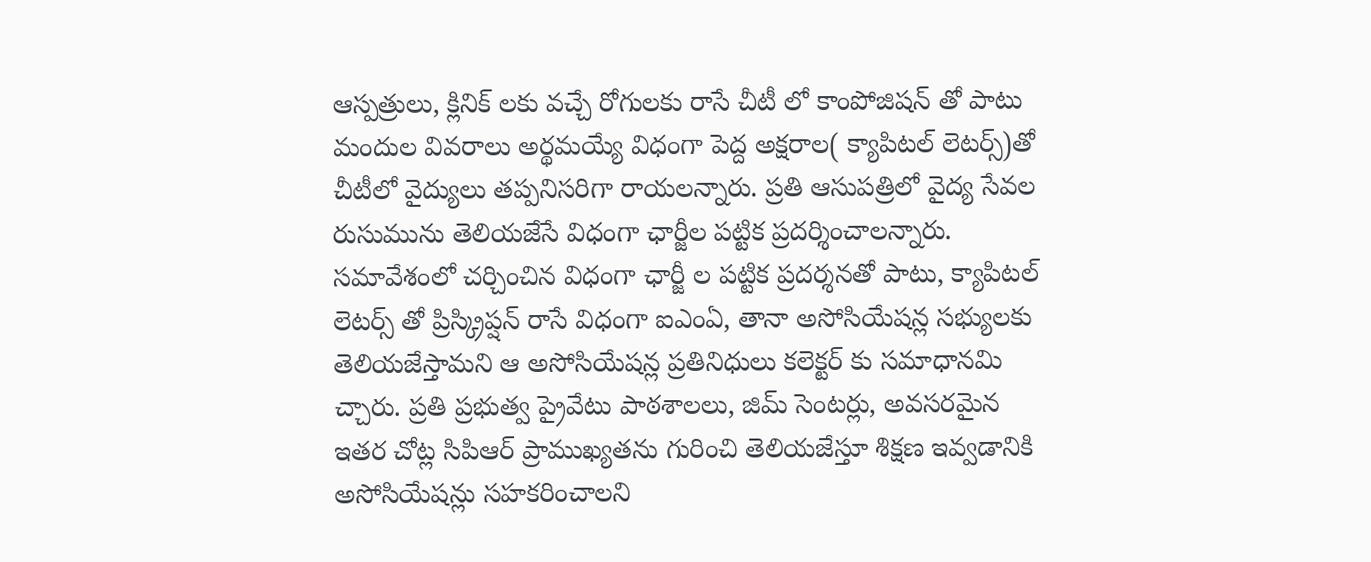ఆస్పత్రులు, క్లినిక్ లకు వచ్చే రోగులకు రాసే చీటీ లో కాంపోజిషన్ తో పాటు మందుల వివరాలు అర్థమయ్యే విధంగా పెద్ద అక్షరాల( క్యాపిటల్ లెటర్స్)తో చీటీలో వైద్యులు తప్పనిసరిగా రాయలన్నారు. ప్రతి ఆసుపత్రిలో వైద్య సేవల రుసుమును తెలియజేసే విధంగా ఛార్జీల పట్టిక ప్రదర్శించాలన్నారు. సమావేశంలో చర్చించిన విధంగా ఛార్జీ ల పట్టిక ప్రదర్శనతో పాటు, క్యాపిటల్ లెటర్స్ తో ప్రిస్క్రిప్షన్ రాసే విధంగా ఐఎంఏ, తానా అసోసియేషన్ల సభ్యులకు తెలియజేస్తామని ఆ అసోసియేషన్ల ప్రతినిధులు కలెక్టర్ కు సమాధానమి చ్చారు. ప్రతి ప్రభుత్వ ప్రైవేటు పాఠశాలలు, జిమ్ సెంటర్లు, అవసరమైన ఇతర చోట్ల సిపిఆర్ ప్రాముఖ్యతను గురించి తెలియజేస్తూ శిక్షణ ఇవ్వడానికి అసోసియేషన్లు సహకరించాలని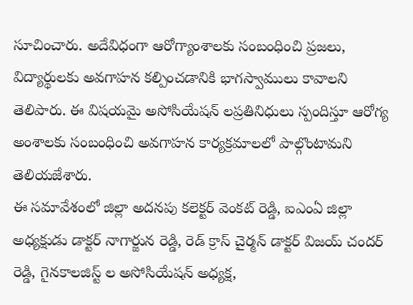సూచించారు. అదేవిధంగా ఆరోగ్యాంశాలకు సంబంధించి ప్రజలు, విద్యార్థులకు అవగాహన కల్పించడానికి భాగస్వాములు కావాలని తెలిపారు. ఈ విషయమై అసోసియేషన్ లప్రతినిధులు స్పందిస్తూ ఆరోగ్య అంశాలకు సంబంధించి అవగాహన కార్యక్రమాలలో పాల్గొంటామని తెలియజేశారు.
ఈ సమావేశంలో జిల్లా అదనపు కలెక్టర్ వెంకట్ రెడ్డి, ఐఎంఏ జిల్లా అధ్యక్షుడు డాక్టర్ నాగార్జున రెడ్డి, రెడ్ క్రాస్ చైర్మన్ డాక్టర్ విజయ్ చందర్ రెడ్డి, గైనకాలజిస్ట్ ల అసోసియేషన్ అధ్యక్ష,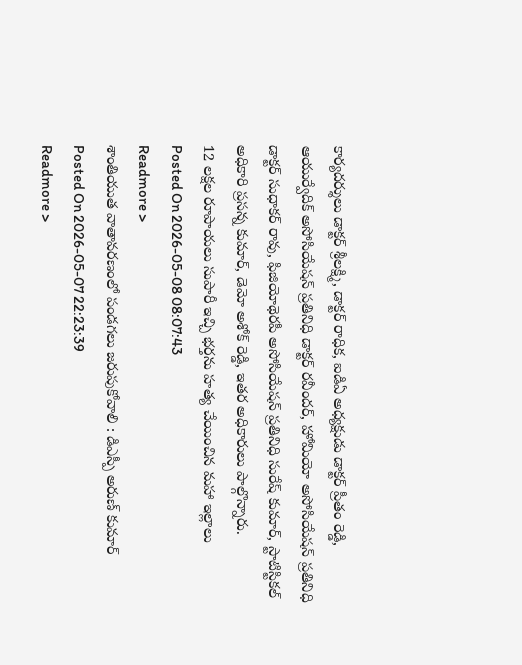కార్యదర్శులు డాక్టర్ శ్రీలక్ష్మి, డాక్టర్ రాధిక, ఐడిఏ అధ్యక్షుడు డాక్టర్ ప్రీతం రెడ్డి, ఆయుర్వేదిక్ అసోసియేషన్ ప్రతినిధి డాక్టర్ రవీందర్, హోమియో అసోసియేషన్ ప్రతినిధి డాక్టర్ సుధాకర్ రావు, ఫిజియోథెరపీ అసోసియేషన్ ప్రతినిధి సురేష్ కుమార్, స్టాటిస్టికల్ అధికారి ప్రసన్న కుమార్, డెమో అశోక్ రెడ్డి, ఇతర అధికారులు పాల్గొన్నారు.
12 లక్షల రూపాయలు సుపారీ ఇచ్చి భర్తను హత్య చేయించిన మహా ఇల్లాలు
Posted On 2026-05-08 08:07:43
Readmore >
శాంతియుత వాతావరణంలో పండగలు జరుపుకోవాలి : డిఎస్పీ అరుణ్ కుమార్
Posted On 2026-05-07 22:23:39
Readmore >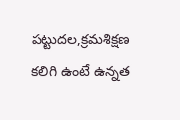పట్టుదల,క్రమశిక్షణ కలిగి ఉంటే ఉన్నత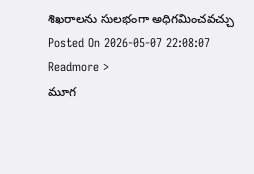శిఖరాలను సులభంగా అధిగమించవచ్చు
Posted On 2026-05-07 22:08:07
Readmore >
మూగ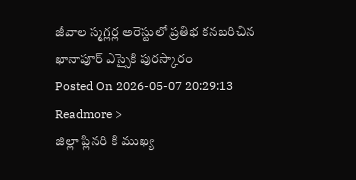జీవాల స్మగ్లర్ల అరెస్టులో ప్రతిభ కనబరిచిన ఖానాపూర్ ఎస్సైకి పురస్కారం
Posted On 2026-05-07 20:29:13
Readmore >
జిల్లా ప్లినరి కి ముఖ్య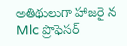అతిథులుగా హాజరై న Mlc ప్రొఫెసర్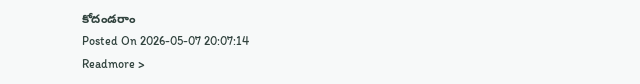కోదండరాం
Posted On 2026-05-07 20:07:14
Readmore >